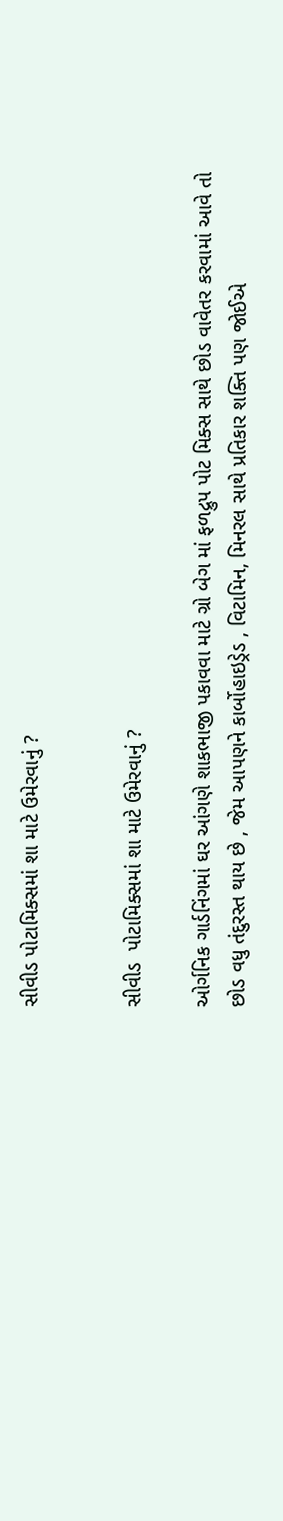સીવીડ પોટામિક્સમાં શા માટે ઉમેરવાનું ?


સીવીડ  પોટામિક્સમાં શા માટે ઉમેરવાનું ?

ઓર્ગનિક ગાર્ડનિંગમાં ઘર આંગણે શાકભાજી પકાવવા માટે ગ્રો બેગ માં ફળદ્રુપ પોટ મિક્સ સાથે છોડ વાવેતર કરવામાં આવે તો છોડ વધુ તંદુરસ્ત થાય છે , જેમ આપણને કાર્બોહાઇડ્રેડ , વિટામિન, મિનરલ સાથે પ્રતિકાર શક્તિ પણ જોઈએ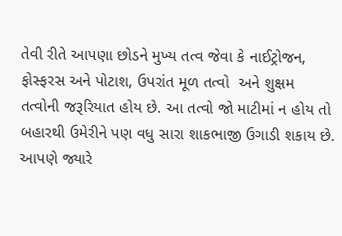તેવી રીતે આપણા છોડને મુખ્ય તત્વ જેવા કે નાઈટ્રોજન, ફોસ્ફરસ અને પોટાશ, ઉપરાંત મૂળ તત્વો  અને શુક્ષમ તત્વોની જરૂરિયાત હોય છે. આ તત્વો જો માટીમાં ન હોય તો બહારથી ઉમેરીને પણ વધુ સારા શાકભાજી ઉગાડી શકાય છે. આપણે જ્યારે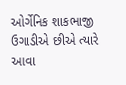ઓર્ગેનિક શાકભાજી ઉગાડીએ છીએ ત્યારે આવા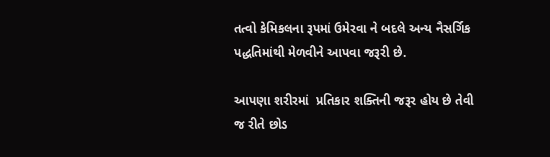તત્વો કેમિકલના રૂપમાં ઉમેરવા ને બદલે અન્ય નૈસર્ગિક પદ્ધતિમાંથી મેળવીને આપવા જરૂરી છે.

આપણા શરીરમાં  પ્રતિકાર શક્તિની જરૂર હોય છે તેવી જ રીતે છોડ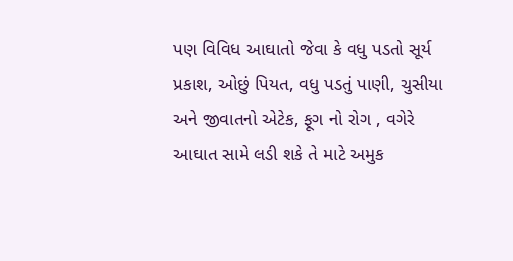પણ વિવિધ આઘાતો જેવા કે વધુ પડતો સૂર્ય પ્રકાશ, ઓછું પિયત, વધુ પડતું પાણી, ચુસીયા અને જીવાતનો એટેક, ફૂગ નો રોગ , વગેરે આઘાત સામે લડી શકે તે માટે અમુક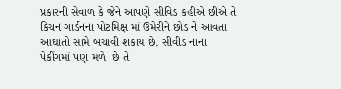પ્રકારની સેવાળ કે જેને આપણે સીવિડ કહીએ છીએ તે કિચન ગાર્ડનના પોટમિક્ષ માં ઉમેરીને છોડ ને આવતા આઘાતો સામે બચાવી શકાય છે. સીવીડ નાના પેકીંગમાં પણ મળે  છે તે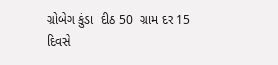ગ્રોબેગ કુંડા  દીઠ 50  ગ્રામ દર 15 દિવસે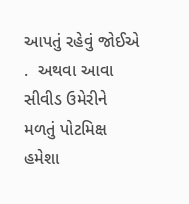આપતું રહેવું જોઈએ .  અથવા આવા સીવીડ ઉમેરીને મળતું પોટમિક્ષ હમેશા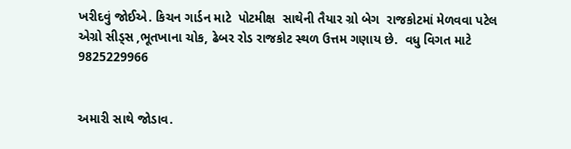ખરીદવું જોઈએ. કિચન ગાર્ડન માટે  પોટમીક્ષ  સાથેની તૈયાર ગ્રો બેગ  રાજકોટમાં મેળવવા પટેલ એગ્રો સીડ્સ ,ભૂતખાના ચોક, ઢેબર રોડ રાજકોટ સ્થળ ઉત્તમ ગણાય છે.  વધુ વિગત માટે 9825229966


અમારી સાથે જોડાવ.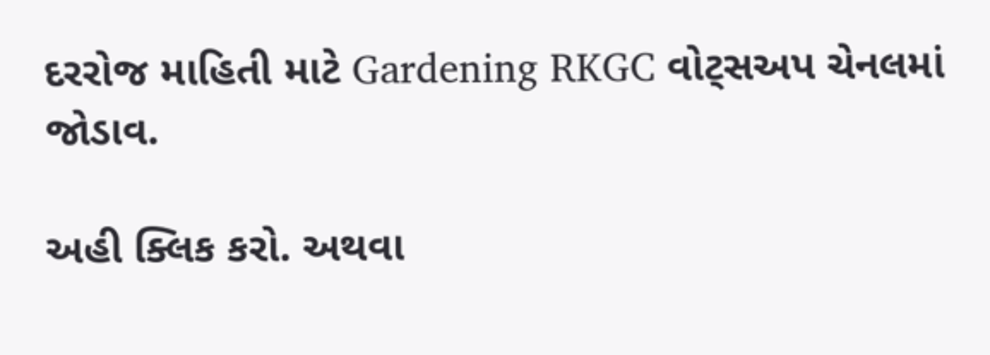દરરોજ માહિતી માટે Gardening RKGC વોટ્સઅપ ચેનલમાં જોડાવ.

અહી ક્લિક કરો. અથવા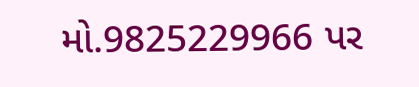મો.9825229966 પર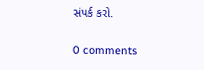સંપર્ક કરો.

0 comments